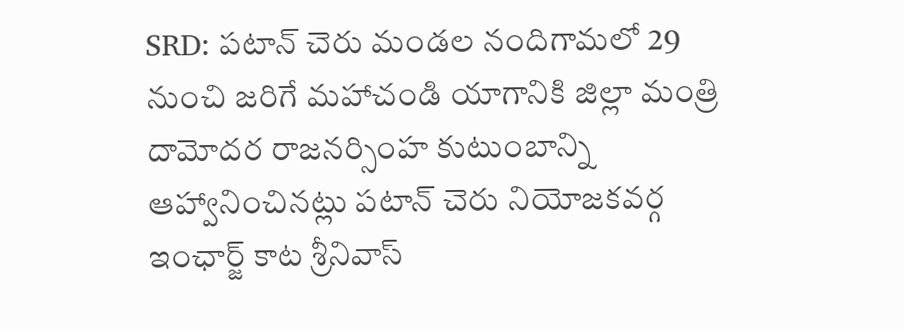SRD: పటాన్ చెరు మండల నందిగామలో 29 నుంచి జరిగే మహాచండి యాగానికి జిల్లా మంత్రి దామోదర రాజనర్సింహ కుటుంబాన్ని ఆహ్వానించినట్లు పటాన్ చెరు నియోజకవర్గ ఇంఛార్జ్ కాట శ్రీనివాస్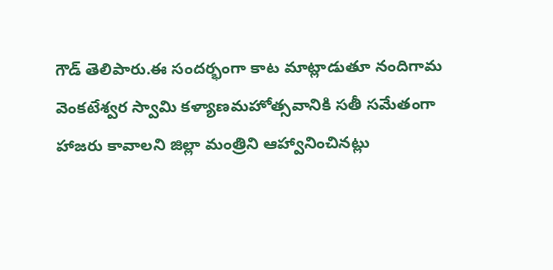గౌడ్ తెలిపారు.ఈ సందర్భంగా కాట మాట్లాడుతూ నందిగామ వెంకటేశ్వర స్వామి కళ్యాణమహోత్సవానికి సతీ సమేతంగా హాజరు కావాలని జిల్లా మంత్రిని ఆహ్వానించినట్లు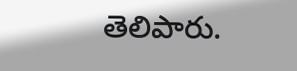తెలిపారు.